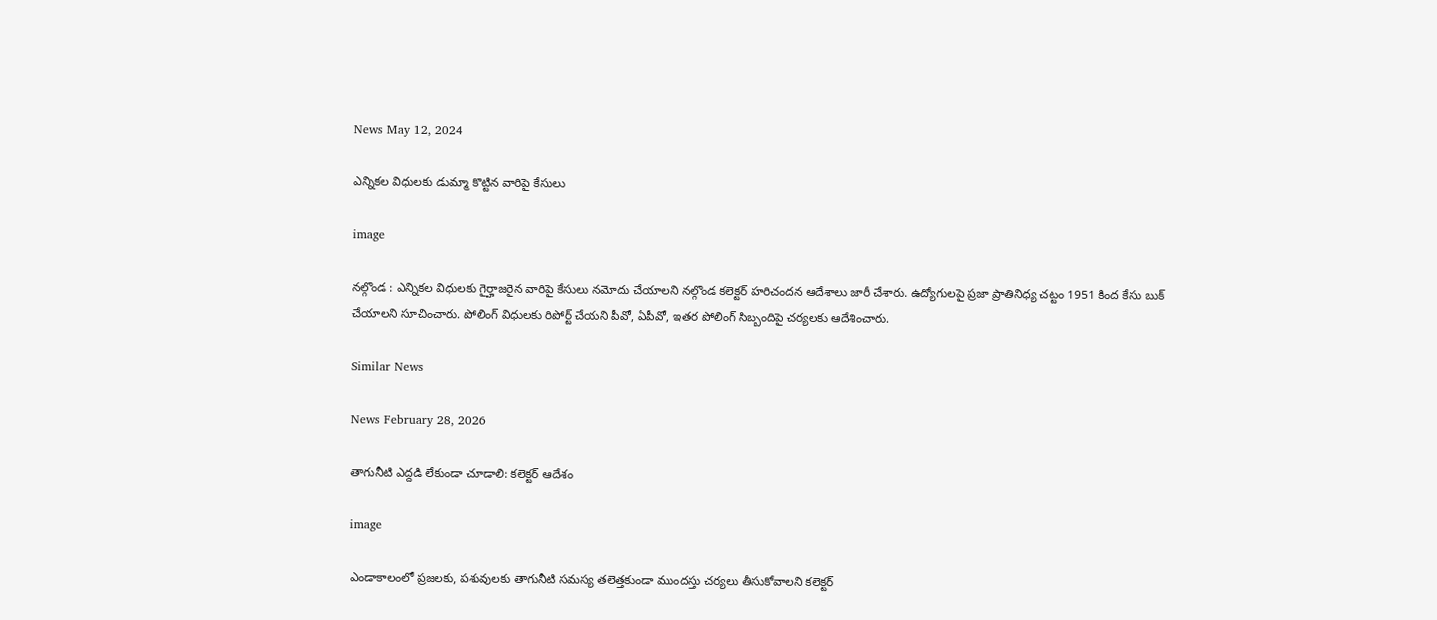News May 12, 2024

ఎన్నికల విధులకు డుమ్మా కొట్టిన వారిపై కేసులు

image

నల్గొండ : ఎన్నికల విధులకు గైర్హాజరైన వారిపై కేసులు నమోదు చేయాలని నల్గొండ కలెక్టర్ హరిచందన ఆదేశాలు జారీ చేశారు. ఉద్యోగులపై ప్రజా ప్రాతినిధ్య చట్టం 1951 కింద కేసు బుక్ చేయాలని సూచించారు. పోలింగ్ విధులకు రిపోర్ట్ చేయని పీవో, ఏపీవో, ఇతర పోలింగ్ సిబ్బందిపై చర్యలకు ఆదేశించారు.

Similar News

News February 28, 2026

తాగునీటి ఎద్దడి లేకుండా చూడాలి: కలెక్టర్ ఆదేశం

image

ఎండాకాలంలో ప్రజలకు, పశువులకు తాగునీటి సమస్య తలెత్తకుండా ముందస్తు చర్యలు తీసుకోవాలని కలెక్టర్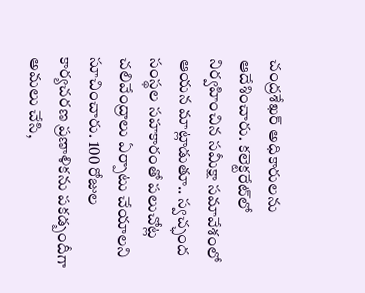చంద్రశేఖర్ అధికారులను ఆదేశించారు. కలెక్టరేట్‌లో నిర్వహించిన సమీక్షా సమావేశంలో ఆయన మాట్లాడుతూ.. స్వచ్ఛంద సంస్థల సహకారంతో పలుచోట్ల చలివేంద్రాలు ఏర్పాటు చేయాలని సూచించారు. 100 రోజుల కార్యచరణ ప్రణాళికను పకడ్బందీగా అమలు చేసి,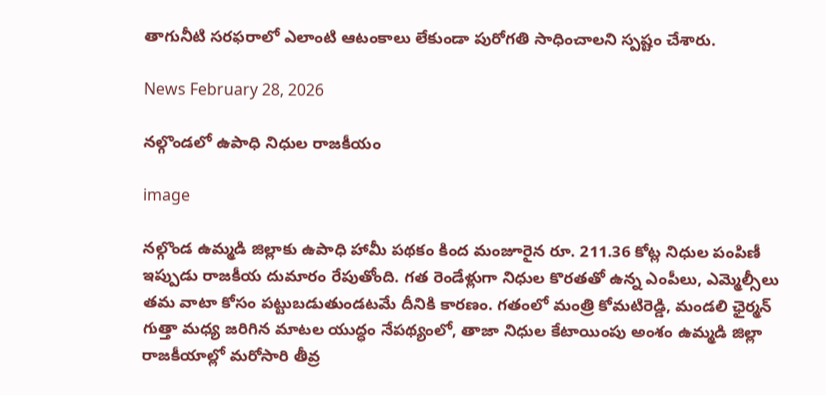తాగునీటి సరఫరాలో ఎలాంటి ఆటంకాలు లేకుండా పురోగతి సాధించాలని స్పష్టం చేశారు.

News February 28, 2026

నల్గొండలో ఉపాధి నిధుల రాజకీయం

image

నల్గొండ ఉమ్మడి జిల్లాకు ఉపాధి హామీ పథకం కింద మంజూరైన రూ. 211.36 కోట్ల నిధుల పంపిణీ ఇప్పుడు రాజకీయ దుమారం రేపుతోంది. గత రెండేళ్లుగా నిధుల కొరతతో ఉన్న ఎంపీలు, ఎమ్మెల్సీలు తమ వాటా కోసం పట్టుబడుతుండటమే దీనికి కారణం. గతంలో మంత్రి కోమటిరెడ్డి, మండలి ఛైర్మన్ గుత్తా మధ్య జరిగిన మాటల యుద్ధం నేపథ్యంలో, తాజా నిధుల కేటాయింపు అంశం ఉమ్మడి జిల్లా రాజకీయాల్లో మరోసారి తీవ్ర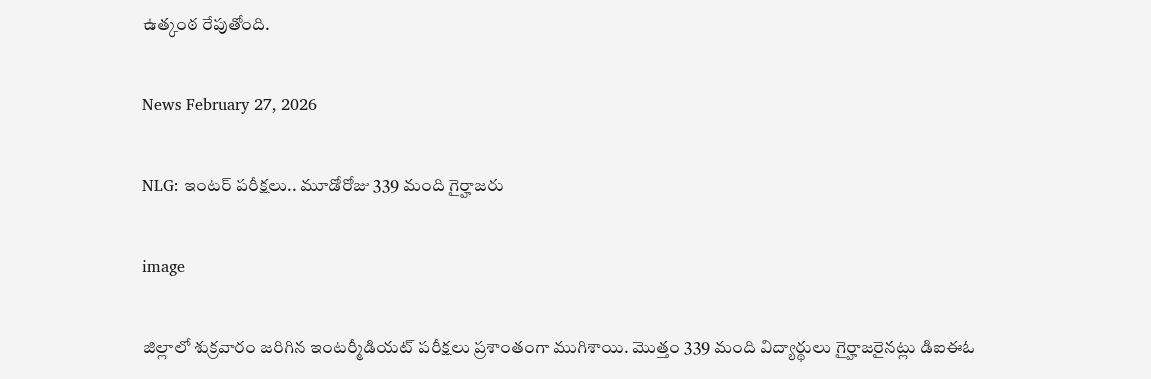ఉత్కంఠ రేపుతోంది.

News February 27, 2026

NLG: ఇంటర్ పరీక్షలు.. మూడోరోజు 339 మంది గైర్హాజరు

image

జిల్లాలో శుక్రవారం జరిగిన ఇంటర్మీడియట్ పరీక్షలు ప్రశాంతంగా ముగిశాయి. మొత్తం 339 మంది విద్యార్థులు గైర్హాజరైనట్లు డిఐఈఓ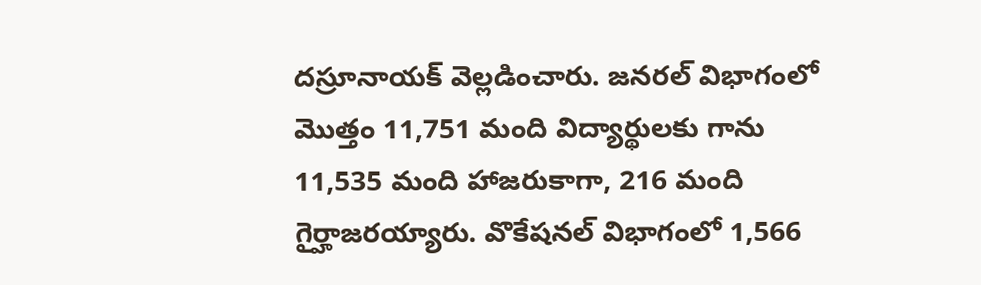దస్రూనాయక్ వెల్లడించారు. జనరల్ విభాగంలో మొత్తం 11,751 మంది విద్యార్థులకు గాను 11,535 మంది హాజరుకాగా, 216 మంది గైర్హాజరయ్యారు. వొకేషనల్ విభాగంలో 1,566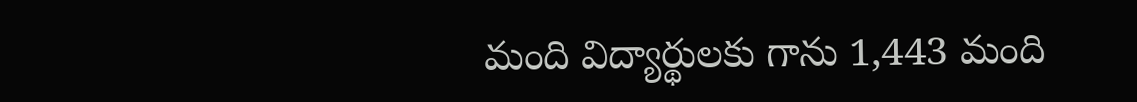మంది విద్యార్థులకు గాను 1,443 మంది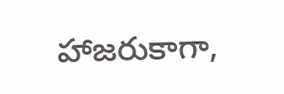హాజరుకాగా,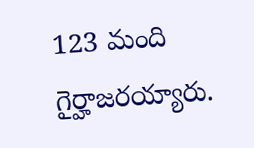123 మంది గైర్హాజరయ్యారు.